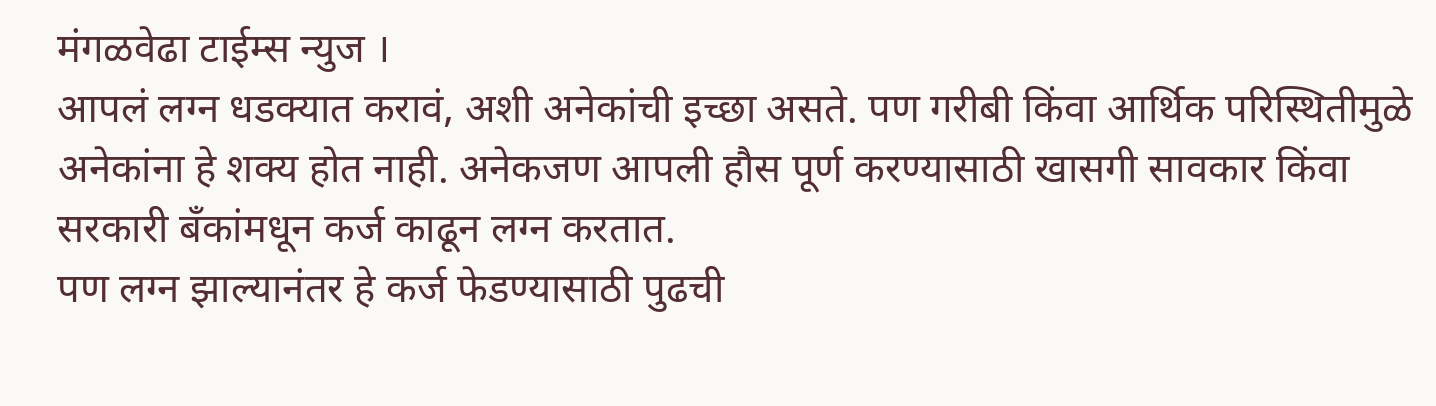मंगळवेढा टाईम्स न्युज ।
आपलं लग्न धडक्यात करावं, अशी अनेकांची इच्छा असते. पण गरीबी किंवा आर्थिक परिस्थितीमुळे अनेकांना हे शक्य होत नाही. अनेकजण आपली हौस पूर्ण करण्यासाठी खासगी सावकार किंवा सरकारी बँकांमधून कर्ज काढून लग्न करतात.
पण लग्न झाल्यानंतर हे कर्ज फेडण्यासाठी पुढची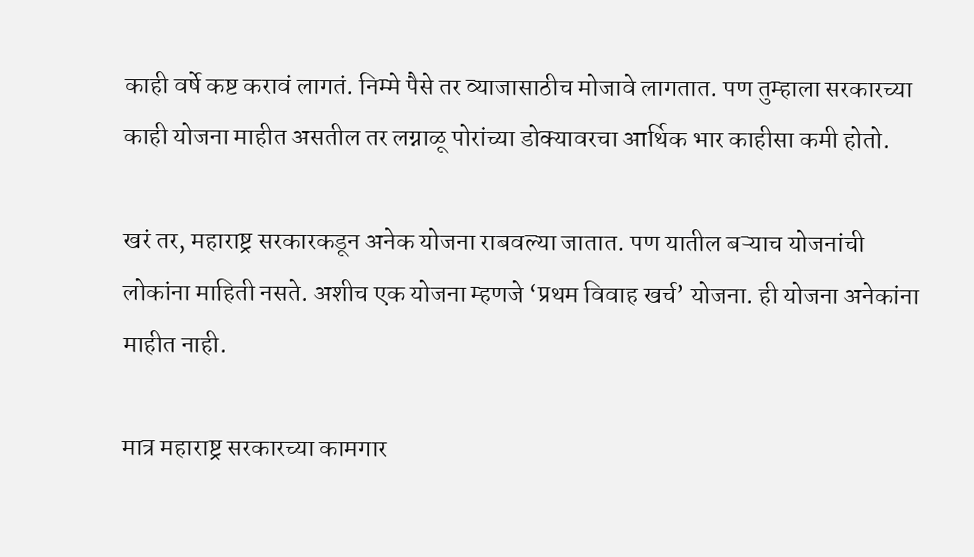काही वर्षे कष्ट करावं लागतं. निम्मे पैसे तर व्याजासाठीच मोजावे लागतात. पण तुम्हाला सरकारच्या काही योजना माहीत असतील तर लग्नाळू पोरांच्या डोक्यावरचा आर्थिक भार काहीसा कमी होतो.

खरं तर, महाराष्ट्र सरकारकडून अनेक योजना राबवल्या जातात. पण यातील बऱ्याच योजनांची लोकांना माहिती नसते. अशीच एक योजना म्हणजे ‘प्रथम विवाह खर्च’ योजना. ही योजना अनेकांना माहीत नाही.

मात्र महाराष्ट्र सरकारच्या कामगार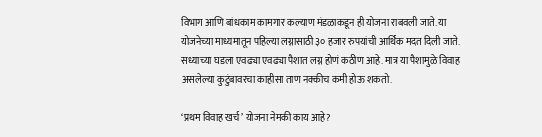विभाग आणि बांधकाम कामगार कल्याण मंडळाकडून ही योजना राबवली जाते. या योजनेच्या माध्यमातून पहिल्या लग्नासाठी ३० हजार रुपयांची आर्थिक मदत दिली जाते. सध्याच्या घडला एवढ्या एवढ्या पैशात लग्न होणं कठीण आहे. मात्र या पैशामुळे विवाह असलेल्या कुटुंबावरचा काहीसा ताण नक्कीच कमी होऊ शकतो.

‘प्रथम विवाह खर्च’ योजना नेमकी काय आहे?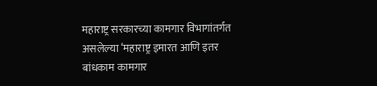महाराष्ट्र सरकारच्या कामगार विभागांतर्गत असलेल्या ‘महाराष्ट्र इमारत आणि इतर बांधकाम कामगार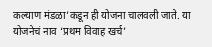कल्याण मंडळा’कडून ही योजना चालवली जाते. या योजनेचं नाव ‘प्रथम विवाह खर्च’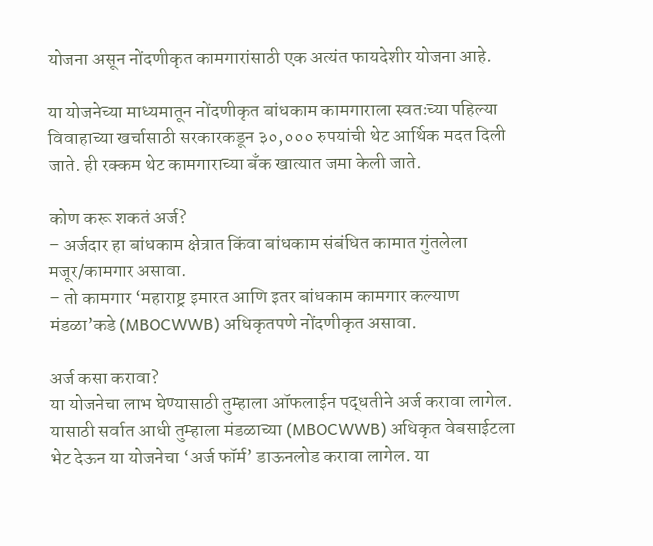योजना असून नोंदणीकृत कामगारांसाठी एक अत्यंत फायदेशीर योजना आहे.

या योजनेच्या माध्यमातून नोंदणीकृत बांधकाम कामगाराला स्वतःच्या पहिल्या विवाहाच्या खर्चासाठी सरकारकडून ३०,००० रुपयांची थेट आर्थिक मदत दिली जाते. ही रक्कम थेट कामगाराच्या बँक खात्यात जमा केली जाते.

कोण करू शकतं अर्ज?
– अर्जदार हा बांधकाम क्षेत्रात किंवा बांधकाम संबंधित कामात गुंतलेला मजूर/कामगार असावा.
– तो कामगार ‘महाराष्ट्र इमारत आणि इतर बांधकाम कामगार कल्याण मंडळा’कडे (MBOCWWB) अधिकृतपणे नोंदणीकृत असावा.

अर्ज कसा करावा?
या योजनेचा लाभ घेण्यासाठी तुम्हाला ऑफलाईन पद्धतीने अर्ज करावा लागेल. यासाठी सर्वात आधी तुम्हाला मंडळाच्या (MBOCWWB) अधिकृत वेबसाईटला भेट देऊन या योजनेचा ‘अर्ज फॉर्म’ डाऊनलोड करावा लागेल. या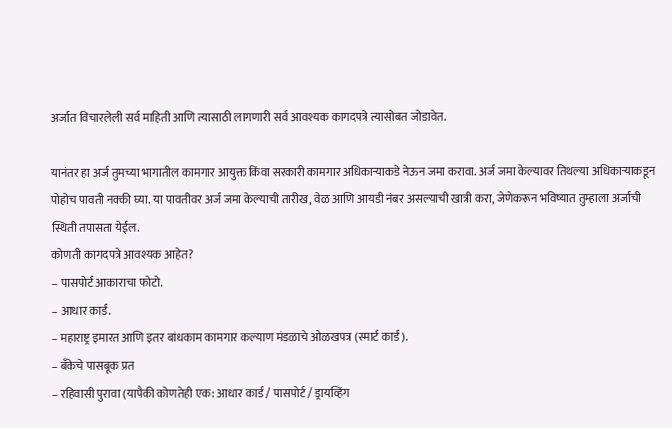अर्जात विचारलेली सर्व माहिती आणि त्यासाठी लागणारी सर्व आवश्यक कागदपत्रे त्यासोबत जोडावेत.

यानंतर हा अर्ज तुमच्या भागातील कामगार आयुक्त किंवा सरकारी कामगार अधिकाऱ्याकडे नेऊन जमा करावा. अर्ज जमा केल्यावर तिथल्या अधिकाऱ्याकडून पोहोच पावती नक्की घ्या. या पावतीवर अर्ज जमा केल्याची तारीख, वेळ आणि आयडी नंबर असल्याची खात्री करा, जेणेकरून भविष्यात तुम्हाला अर्जाची स्थिती तपासता येईल.
कोणती कागदपत्रे आवश्यक आहेत?
– पासपोर्ट आकाराचा फोटो.
– आधार कार्ड.
– महाराष्ट्र इमारत आणि इतर बांधकाम कामगार कल्याण मंडळाचे ओळखपत्र (स्मार्ट कार्ड).
– बँकेचे पासबूक प्रत
– रहिवासी पुरावा (यापैकी कोणतेही एक: आधार कार्ड / पासपोर्ट / ड्रायव्हिंग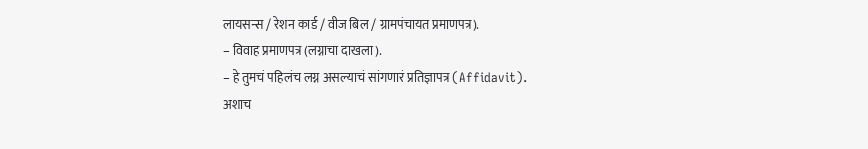लायसन्स / रेशन कार्ड / वीज बिल / ग्रामपंचायत प्रमाणपत्र).
– विवाह प्रमाणपत्र (लग्नाचा दाखला).
– हे तुमचं पहिलंच लग्न असल्याचं सांगणारं प्रतिज्ञापत्र (Affidavit).
अशाच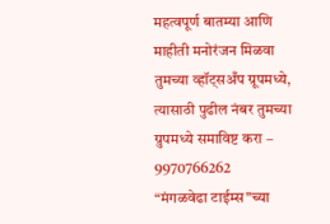महत्वपूर्ण बातम्या आणि माहीती मनोरंजन मिळवा तुमच्या व्हॉट्सअँप ग्रूपमध्ये, त्यासाठी पुढील नंबर तुमच्या ग्रुपमध्ये समाविष्ट करा – 9970766262
“मंगळवेढा टाईम्स”च्या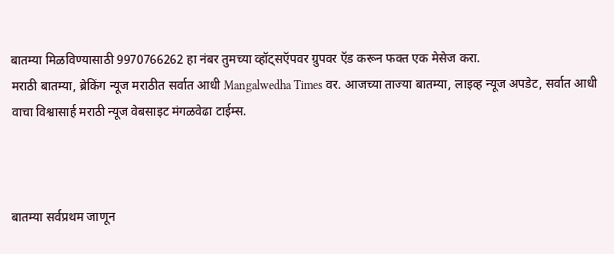बातम्या मिळविण्यासाठी 9970766262 हा नंबर तुमच्या व्हॉट्सऍपवर ग्रुपवर ऍड करून फक्त एक मेसेज करा.
मराठी बातम्या, ब्रेकिंग न्यूज मराठीत सर्वात आधी Mangalwedha Times वर. आजच्या ताज्या बातम्या, लाइव्ह न्यूज अपडेट, सर्वात आधी वाचा विश्वासार्ह मराठी न्यूज वेबसाइट मंगळवेढा टाईम्स.



बातम्या सर्वप्रथम जाणून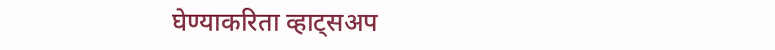घेण्याकरिता व्हाट्सअप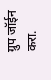ग्रुप जॉईन करा.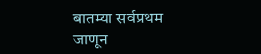बातम्या सर्वप्रथम जाणून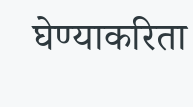घेण्याकरिता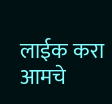लाईक करा आमचे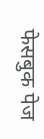फेसबुक पेज